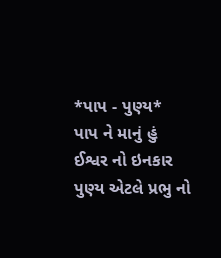*પાપ - પુણ્ય*
પાપ ને માનું હું ઈશ્વર નો ઇનકાર
પુણ્ય એટલે પ્રભુ નો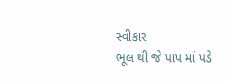સ્વીકાર
ભૂલ થી જે પાપ માં પડે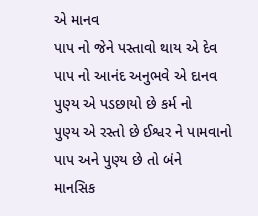એ માનવ
પાપ નો જેને પસ્તાવો થાય એ દેવ
પાપ નો આનંદ અનુભવે એ દાનવ
પુણ્ય એ પડછાયો છે કર્મ નો
પુણ્ય એ રસ્તો છે ઈશ્વર ને પામવાનો
પાપ અને પુણ્ય છે તો બંને
માનસિક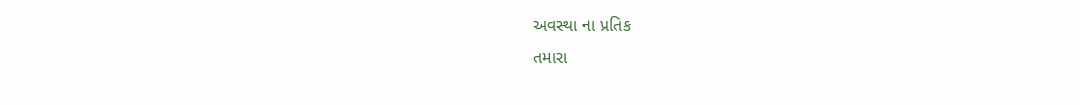અવસ્થા ના પ્રતિક
તમારા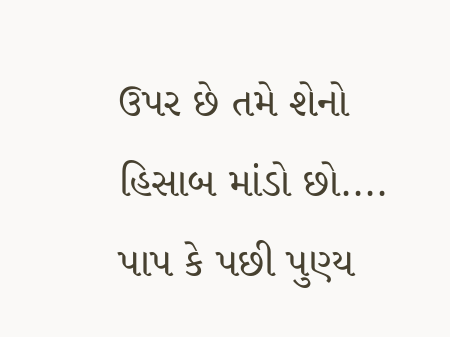ઉપર છે તમે શેનો
હિસાબ માંડો છો....
પાપ કે પછી પુણ્ય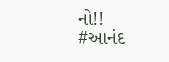નો!!
#આનંદ